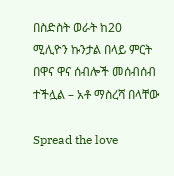በስድስት ወራት ከ20 ሚሊዮን ኩንታል በላይ ምርት በዋና ዋና ሰብሎች መሰብሰብ ተችሏል – አቶ ማስረሻ በላቸው

Spread the love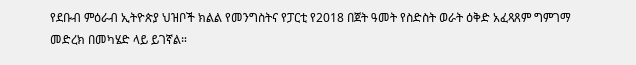የደቡብ ምዕራብ ኢትዮጵያ ህዝቦች ክልል የመንግስትና የፓርቲ የ2018 በጀት ዓመት የስድስት ወራት ዕቅድ አፈጻጸም ግምገማ መድረክ በመካሄድ ላይ ይገኛል።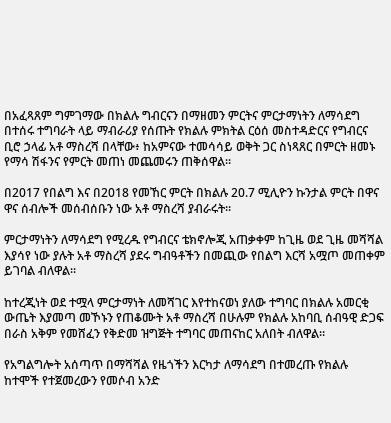በአፈጻጸም ግምገማው በክልሉ ግብርናን በማዘመን ምርትና ምርታማነትን ለማሳደግ በተሰሩ ተግባራት ላይ ማብራሪያ የሰጡት የክልሉ ምክትል ርዕሰ መስተዳድርና የግብርና ቢሮ ኃላፊ አቶ ማስረሻ በላቸው፥ ከአምናው ተመሳሳይ ወቅት ጋር ስነጻጸር በምርት ዘመኑ የማሳ ሽፋንና የምርት መጠነ መጨመሩን ጠቅሰዋል።

በ2017 የበልግ እና በ2018 የመኸር ምርት በክልሉ 20.7 ሚሊዮን ኩንታል ምርት በዋና ዋና ሰብሎች መሰብሰቡን ነው አቶ ማስረሻ ያብራሩት።

ምርታማነትን ለማሳደግ የሚረዱ የግብርና ቴክኖሎጂ አጠቃቀም ከጊዜ ወደ ጊዜ መሻሻል እያሳየ ነው ያሉት አቶ ማስረሻ ያደሩ ግብዓቶችን በመጪው የበልግ እርሻ አሟጦ መጠቀም ይገባል ብለዋል።

ከተረጂነት ወደ ተሟላ ምርታማነት ለመሻገር እየተከናወነ ያለው ተግባር በክልሉ አመርቂ ውጤት እያመጣ መኾኑን የጠቆሙት አቶ ማስረሻ በሁሉም የክልሉ አከባቢ ሰብዓዊ ድጋፍ በራስ አቅም የመሸፈን የቅድመ ዝግጅት ተግባር መጠናከር አለበት ብለዋል።

የአግልግሎት አሰጣጥ በማሻሻል የዜጎችን እርካታ ለማሳደግ በተመረጡ የክልሉ ከተሞች የተጀመረውን የመሶብ አንድ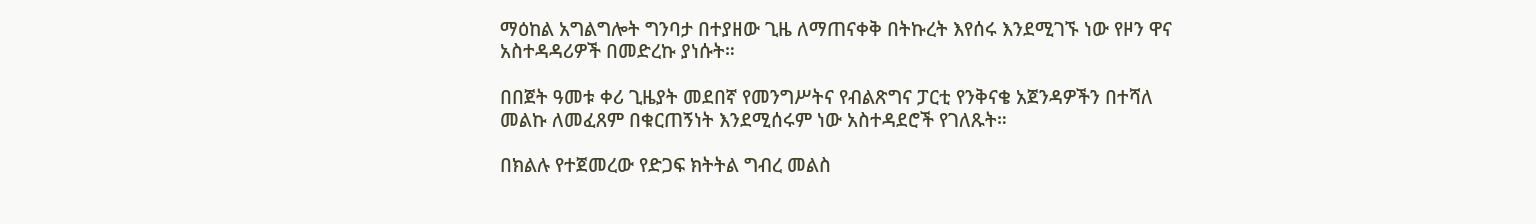ማዕከል አግልግሎት ግንባታ በተያዘው ጊዜ ለማጠናቀቅ በትኩረት እየሰሩ እንደሚገኙ ነው የዞን ዋና አስተዳዳሪዎች በመድረኩ ያነሱት።

በበጀት ዓመቱ ቀሪ ጊዜያት መደበኛ የመንግሥትና የብልጽግና ፓርቲ የንቅናቄ አጀንዳዎችን በተሻለ መልኩ ለመፈጸም በቁርጠኝነት እንደሚሰሩም ነው አስተዳደሮች የገለጹት።

በክልሉ የተጀመረው የድጋፍ ክትትል ግብረ መልስ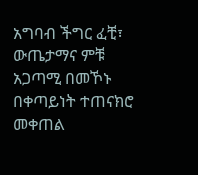አግባብ ችግር ፈቺ፣ ውጤታማና ምቹ አጋጣሚ በመኾኑ በቀጣይነት ተጠናክሮ መቀጠል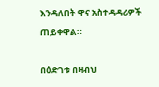እንዳለበት ዋና አስተዳዳሪዎች ጠይቀዋል።

በዕድገቱ በዛብህ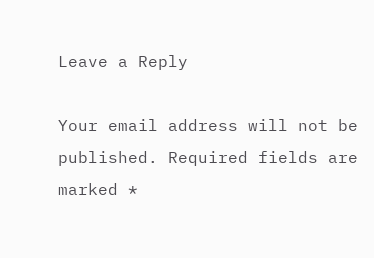Leave a Reply

Your email address will not be published. Required fields are marked *